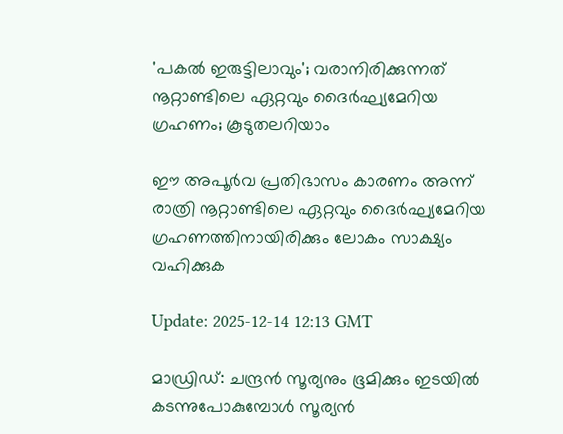'പകൽ ഇരുട്ടിലാവും'; വരാനിരിക്കുന്നത് നൂറ്റാണ്ടിലെ ഏറ്റവും ദൈർഘ്യമേറിയ ഗ്രഹണം; കൂടുതലറിയാം

ഈ അപൂർവ പ്രതിഭാസം കാരണം അന്ന് രാത്രി നൂറ്റാണ്ടിലെ ഏറ്റവും ദൈർഘ്യമേറിയ ഗ്രഹണത്തിനായിരിക്കും ലോകം സാക്ഷ്യം വഹിക്കുക

Update: 2025-12-14 12:13 GMT

മാഡ്രിഡ്: ചന്ദ്രൻ സൂര്യനും ഭൂമിക്കും ഇടയിൽ കടന്നുപോകുമ്പോൾ സൂര്യൻ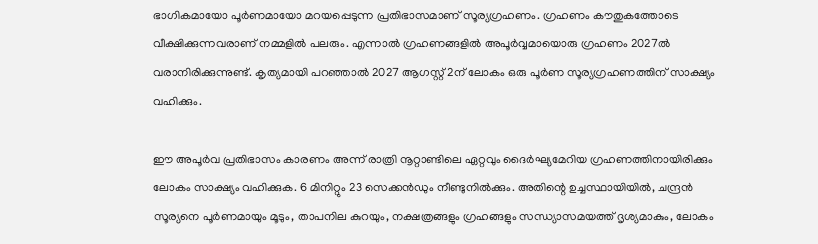ഭാഗികമായോ പൂർണമായോ മറയപ്പെടുന്ന പ്രതിഭാസമാണ് സൂര്യഗ്രഹണം. ഗ്രഹണം കൗതുകത്തോടെ വീക്ഷിക്കുന്നവരാണ് നമ്മളിൽ പലരും. എന്നാൽ ഗ്രഹണങ്ങളിൽ അപൂർവ്വമായൊരു ഗ്രഹണം 2027ൽ വരാനിരിക്കുന്നുണ്ട്. കൃത്യമായി പറഞ്ഞാൽ 2027 ആഗസ്റ്റ് 2ന് ലോകം ഒരു പൂർണ സൂര്യഗ്രഹണത്തിന് സാക്ഷ്യം വഹിക്കും.

ഈ അപൂർവ പ്രതിഭാസം കാരണം അന്ന് രാത്രി നൂറ്റാണ്ടിലെ ഏറ്റവും ദൈർഘ്യമേറിയ ഗ്രഹണത്തിനായിരിക്കും ലോകം സാക്ഷ്യം വഹിക്കുക. 6 മിനിറ്റും 23 സെക്കൻഡും നീണ്ടുനിൽക്കും. അതിന്റെ ഉച്ചസ്ഥായിയിൽ, ചന്ദ്രൻ സൂര്യനെ പൂർണമായും മൂടും, താപനില കുറയും, നക്ഷത്രങ്ങളും ഗ്രഹങ്ങളും സന്ധ്യാസമയത്ത് ദൃശ്യമാകും, ലോകം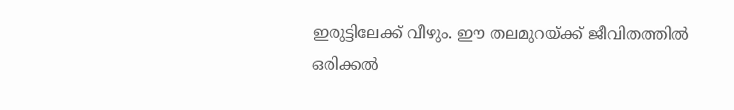ഇരുട്ടിലേക്ക് വീഴും. ഈ തലമുറയ്ക്ക് ജീവിതത്തിൽ ഒരിക്കൽ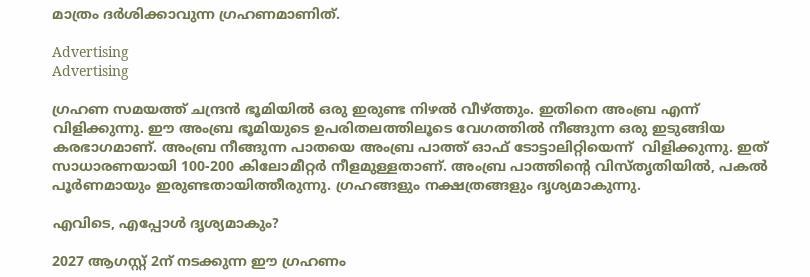മാത്രം ദർശിക്കാവുന്ന ഗ്രഹണമാണിത്.

Advertising
Advertising

ഗ്രഹണ സമയത്ത് ചന്ദ്രൻ ഭൂമിയിൽ ഒരു ഇരുണ്ട നിഴൽ വീഴ്ത്തും. ഇതിനെ അംബ്ര എന്ന് വിളിക്കുന്നു. ഈ അംബ്ര ഭൂമിയുടെ ഉപരിതലത്തിലൂടെ വേഗത്തിൽ നീങ്ങുന്ന ഒരു ഇടുങ്ങിയ കരഭാഗമാണ്. അംബ്ര നീങ്ങുന്ന പാതയെ അംബ്ര പാത്ത് ഓഫ് ടോട്ടാലിറ്റിയെന്ന്  വിളിക്കുന്നു. ഇത് സാധാരണയായി 100-200 കിലോമീറ്റർ നീളമുള്ളതാണ്. അംബ്ര പാത്തിന്റെ വിസ്തൃതിയിൽ, പകൽ പൂർണമായും ഇരുണ്ടതായിത്തീരുന്നു. ഗ്രഹങ്ങളും നക്ഷത്രങ്ങളും ദൃശ്യമാകുന്നു.

എവിടെ, എപ്പോൾ ദൃശ്യമാകും?

2027 ആഗസ്റ്റ് 2ന് നടക്കുന്ന ഈ ഗ്രഹണം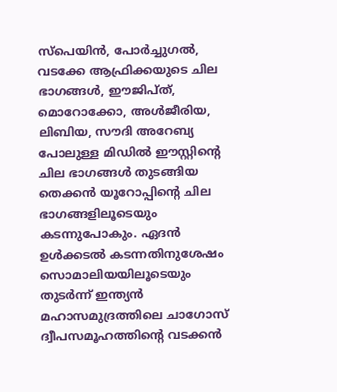സ്പെയിൻ, പോർച്ചുഗൽ, വടക്കേ ആഫ്രിക്കയുടെ ചില ഭാഗങ്ങൾ, ഈജിപ്ത്, മൊറോക്കോ, അൾജീരിയ, ലിബിയ, സൗദി അറേബ്യ പോലുള്ള മിഡിൽ ഈസ്റ്റിന്റെ ചില ഭാഗങ്ങൾ തുടങ്ങിയ തെക്കൻ യൂറോപ്പിന്റെ ചില ഭാഗങ്ങളിലൂടെയും കടന്നുപോകും. ഏദൻ ഉൾക്കടൽ കടന്നതിനുശേഷം സൊമാലിയയിലൂടെയും തുടർന്ന് ഇന്ത്യൻ മഹാസമുദ്രത്തിലെ ചാഗോസ് ദ്വീപസമൂഹത്തിന്റെ വടക്കൻ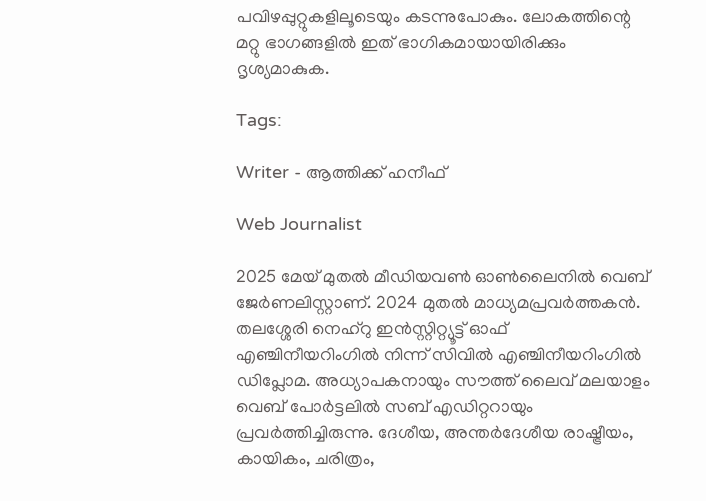പവിഴപ്പുറ്റുകളിലൂടെയും കടന്നുപോകും. ലോകത്തിന്റെ മറ്റു ഭാഗങ്ങളിൽ ഇത് ഭാഗികമായായിരിക്കും ദൃശ്യമാകുക.

Tags:

Writer - ആത്തിക്ക് ഹനീഫ്

Web Journalist

2025 മേയ് മുതൽ മീഡിയവൺ ഓൺലൈനിൽ വെബ് ജേർണലിസ്റ്റാണ്. 2024 മുതൽ മാധ്യമപ്രവർത്തകൻ. തലശ്ശേരി നെഹ്‌റു ഇൻസ്റ്റിറ്റ്യൂട്ട് ഓഫ് എഞ്ചിനീയറിംഗിൽ നിന്ന് സിവിൽ എഞ്ചിനീയറിംഗിൽ ഡിപ്ലോമ. അധ്യാപകനായും സൗത്ത് ലൈവ് മലയാളം വെബ് പോർട്ടലിൽ സബ് എഡിറ്ററായും പ്രവർത്തിച്ചിരുന്നു. ദേശീയ, അന്തർദേശീയ രാഷ്ട്രീയം, കായികം, ചരിത്രം,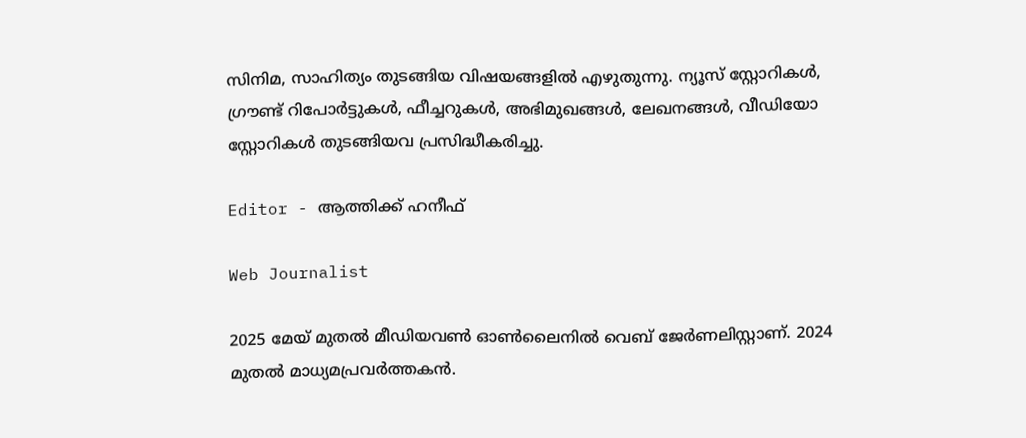സിനിമ, സാഹിത്യം തുടങ്ങിയ വിഷയങ്ങളിൽ എഴുതുന്നു. ന്യൂസ് സ്റ്റോറികൾ, ഗ്രൗണ്ട് റിപോർട്ടുകൾ, ഫീച്ചറുകൾ, അഭിമുഖങ്ങൾ, ലേഖനങ്ങൾ, വീഡിയോ സ്റ്റോറികൾ തുടങ്ങിയവ പ്രസിദ്ധീകരിച്ചു.

Editor - ആത്തിക്ക് ഹനീഫ്

Web Journalist

2025 മേയ് മുതൽ മീഡിയവൺ ഓൺലൈനിൽ വെബ് ജേർണലിസ്റ്റാണ്. 2024 മുതൽ മാധ്യമപ്രവർത്തകൻ.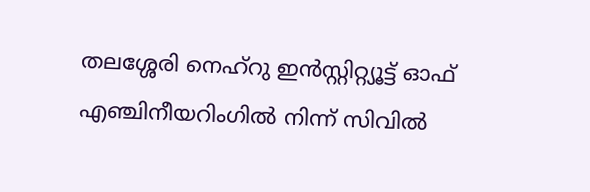തലശ്ശേരി നെഹ്‌റു ഇൻസ്റ്റിറ്റ്യൂട്ട് ഓഫ് എഞ്ചിനീയറിംഗിൽ നിന്ന് സിവിൽ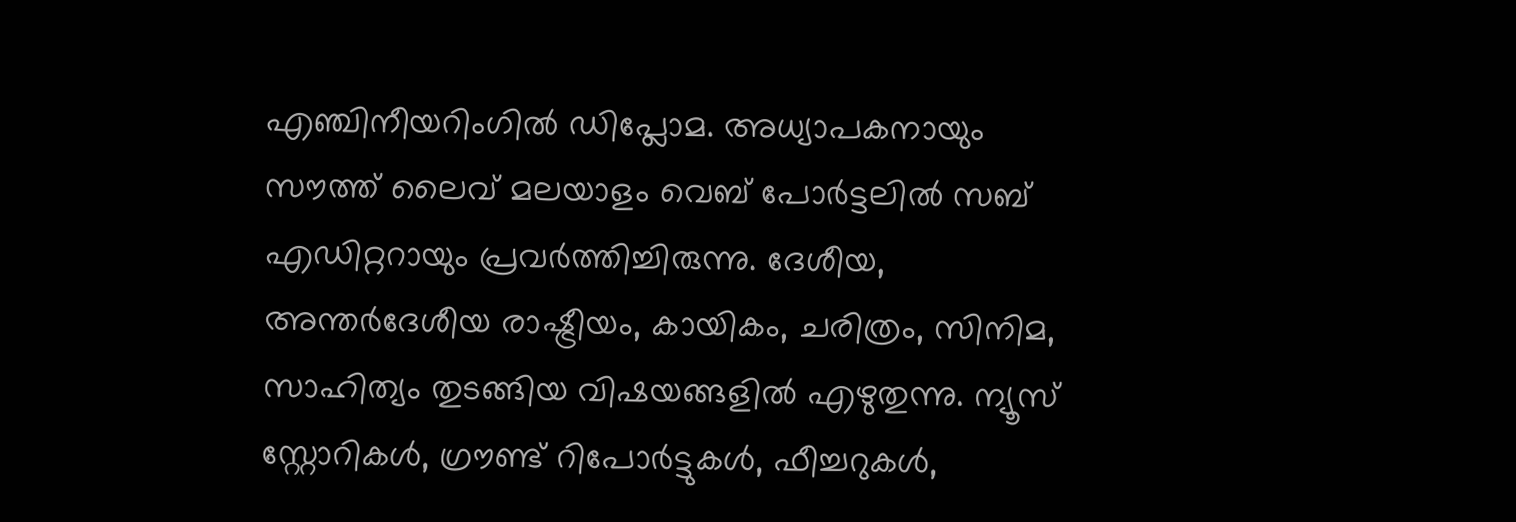എഞ്ചിനീയറിംഗിൽ ഡിപ്ലോമ. അധ്യാപകനായും സൗത്ത് ലൈവ് മലയാളം വെബ് പോർട്ടലിൽ സബ് എഡിറ്ററായും പ്രവർത്തിച്ചിരുന്നു. ദേശീയ, അന്തർദേശീയ രാഷ്ട്രീയം, കായികം, ചരിത്രം, സിനിമ, സാഹിത്യം തുടങ്ങിയ വിഷയങ്ങളിൽ എഴുതുന്നു. ന്യൂസ് സ്റ്റോറികൾ, ഗ്രൗണ്ട് റിപോർട്ടുകൾ, ഫീച്ചറുകൾ,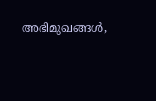അഭിമുഖങ്ങൾ,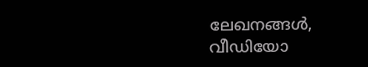ലേഖനങ്ങൾ, വീഡിയോ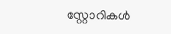സ്റ്റോറികൾ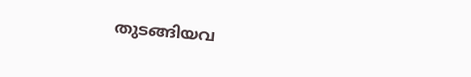തുടങ്ങിയവ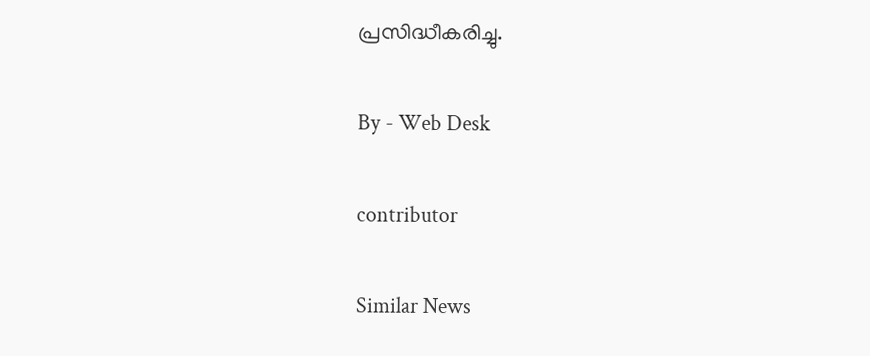പ്രസിദ്ധീകരിച്ചു.

By - Web Desk

contributor

Similar News